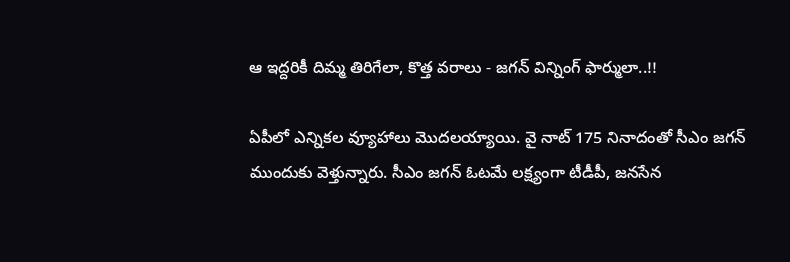ఆ ఇద్దరికీ దిమ్మ తిరిగేలా, కొత్త వరాలు - జగన్ విన్నింగ్ ఫార్ములా..!!

ఏపీలో ఎన్నికల వ్యూహాలు మొదలయ్యాయి. వై నాట్ 175 నినాదంతో సీఎం జగన్ ముందుకు వెళ్తున్నారు. సీఎం జగన్ ఓటమే లక్ష్యంగా టీడీపీ, జనసేన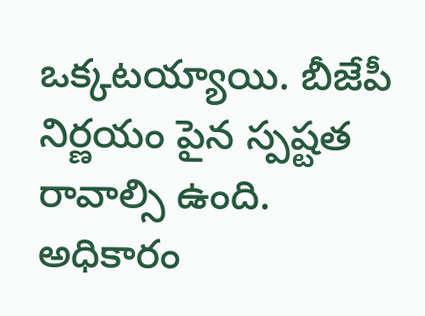ఒక్కటయ్యాయి. బీజేపీ నిర్ణయం పైన స్పష్టత రావాల్సి ఉంది. అధికారం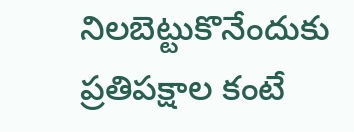నిలబెట్టుకొనేందుకు ప్రతిపక్షాల కంటే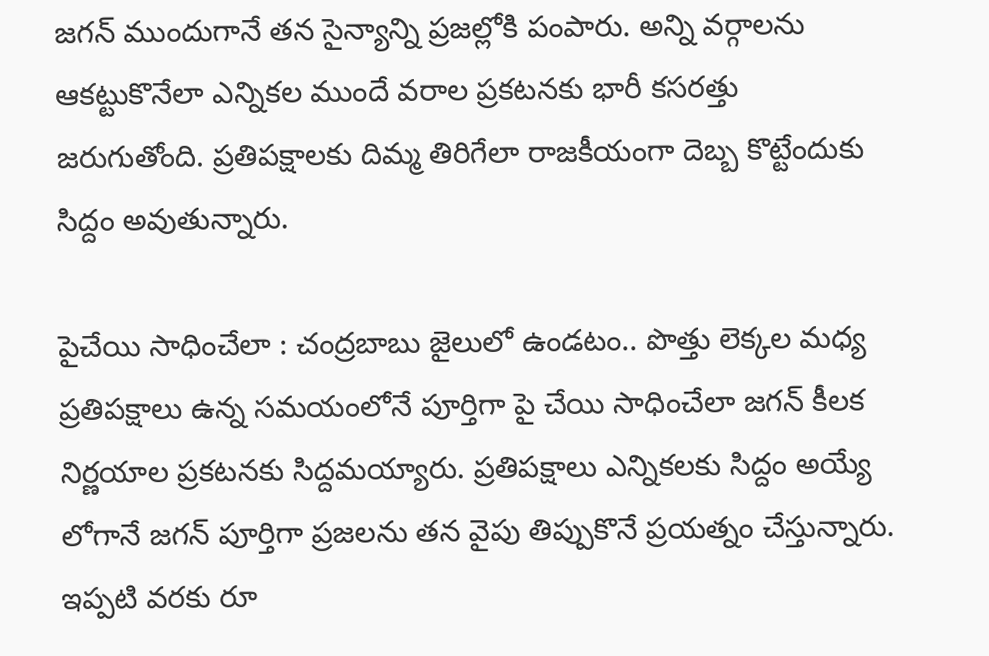జగన్ ముందుగానే తన సైన్యాన్ని ప్రజల్లోకి పంపారు. అన్ని వర్గాలను ఆకట్టుకొనేలా ఎన్నికల ముందే వరాల ప్రకటనకు భారీ కసరత్తు జరుగుతోంది. ప్రతిపక్షాలకు దిమ్మ తిరిగేలా రాజకీయంగా దెబ్బ కొట్టేందుకు సిద్దం అవుతున్నారు.

పైచేయి సాధించేలా : చంద్రబాబు జైలులో ఉండటం.. పొత్తు లెక్కల మధ్య ప్రతిపక్షాలు ఉన్న సమయంలోనే పూర్తిగా పై చేయి సాధించేలా జగన్ కీలక నిర్ణయాల ప్రకటనకు సిద్దమయ్యారు. ప్రతిపక్షాలు ఎన్నికలకు సిద్దం అయ్యే లోగానే జగన్ పూర్తిగా ప్రజలను తన వైపు తిప్పుకొనే ప్రయత్నం చేస్తున్నారు. ఇప్పటి వరకు రూ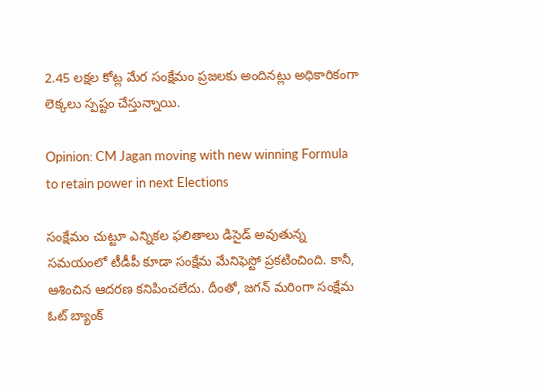2.45 లక్షల కోట్ల మేర సంక్షేమం ప్రజలకు అందినట్లు అధికారికంగా లెక్కలు స్పష్టం చేస్తున్నాయి.

Opinion: CM Jagan moving with new winning Formula to retain power in next Elections

సంక్షేమం చుట్టూ ఎన్నికల ఫలితాలు డిసైడ్ అవుతున్న సమయంలో టీడీపీ కూడా సంక్షేమ మేనిఫెస్టో ప్రకటించింది. కానీ, ఆశించిన ఆదరణ కనిపించలేదు. దీంతో, జగన్ మరింగా సంక్షేమ ఓట్ బ్యాంక్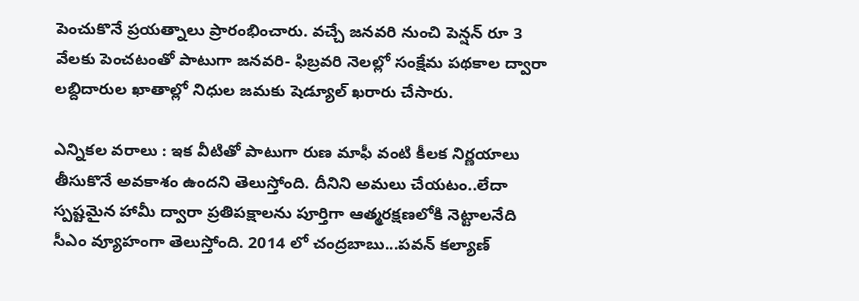పెంచుకొనే ప్రయత్నాలు ప్రారంభించారు. వచ్చే జనవరి నుంచి పెన్షన్ రూ 3 వేలకు పెంచటంతో పాటుగా జనవరి- ఫిబ్రవరి నెలల్లో సంక్షేమ పథకాల ద్వారా లబ్దిదారుల ఖాతాల్లో నిధుల జమకు షెడ్యూల్ ఖరారు చేసారు.

ఎన్నికల వరాలు : ఇక వీటితో పాటుగా రుణ మాఫీ వంటి కీలక నిర్ణయాలు తీసుకొనే అవకాశం ఉందని తెలుస్తోంది. దీనిని అమలు చేయటం..లేదా స్పష్టమైన హామీ ద్వారా ప్రతిపక్షాలను పూర్తిగా ఆత్మరక్షణలోకి నెట్టాలనేది సీఎం వ్యూహంగా తెలుస్తోంది. 2014 లో చంద్రబాబు...పవన్ కల్యాణ్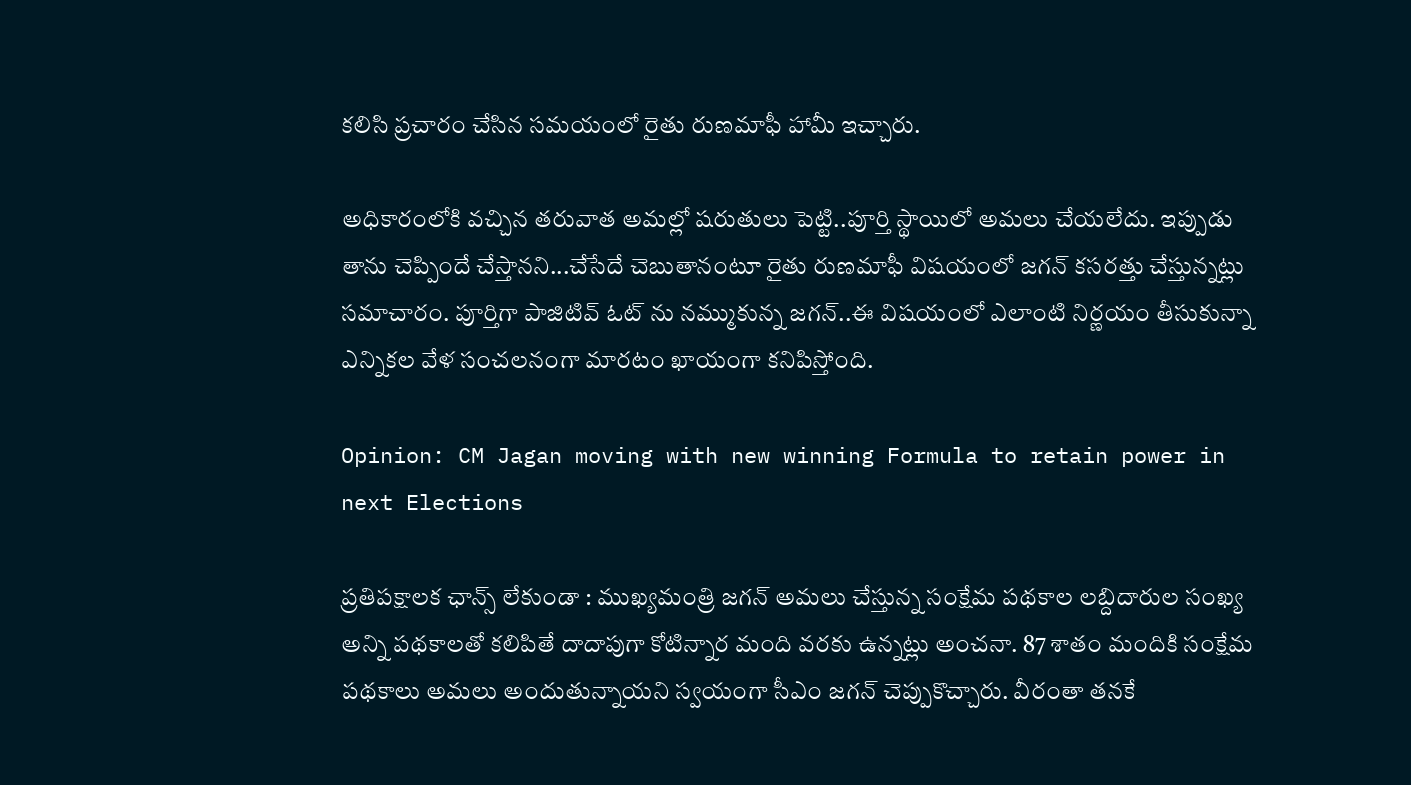కలిసి ప్రచారం చేసిన సమయంలో రైతు రుణమాఫీ హామీ ఇచ్చారు.

అధికారంలోకి వచ్చిన తరువాత అమల్లో షరుతులు పెట్టి..పూర్తి స్థాయిలో అమలు చేయలేదు. ఇప్పుడు తాను చెప్పిందే చేస్తానని...చేసేదే చెబుతానంటూ రైతు రుణమాఫీ విషయంలో జగన్ కసరత్తు చేస్తున్నట్లు సమాచారం. పూర్తిగా పాజిటివ్ ఓట్ ను నమ్ముకున్న జగన్..ఈ విషయంలో ఎలాంటి నిర్ణయం తీసుకున్నా ఎన్నికల వేళ సంచలనంగా మారటం ఖాయంగా కనిపిస్తోంది.

Opinion: CM Jagan moving with new winning Formula to retain power in next Elections

ప్రతిపక్షాలక ఛాన్స్ లేకుండా : ముఖ్యమంత్రి జగన్ అమలు చేస్తున్న సంక్షేమ పథకాల లబ్దిదారుల సంఖ్య అన్ని పథకాలతో కలిపితే దాదాపుగా కోటిన్నార మంది వరకు ఉన్నట్లు అంచనా. 87 శాతం మందికి సంక్షేమ పథకాలు అమలు అందుతున్నాయని స్వయంగా సీఎం జగన్ చెప్పుకొచ్చారు. వీరంతా తనకే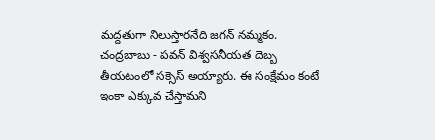మద్దతుగా నిలుస్తారనేది జగన్ నమ్మకం. చంద్రబాబు - పవన్ విశ్వసనీయత దెబ్బ తీయటంలో సక్సెస్ అయ్యారు. ఈ సంక్షేమం కంటే ఇంకా ఎక్కువ చేస్తామని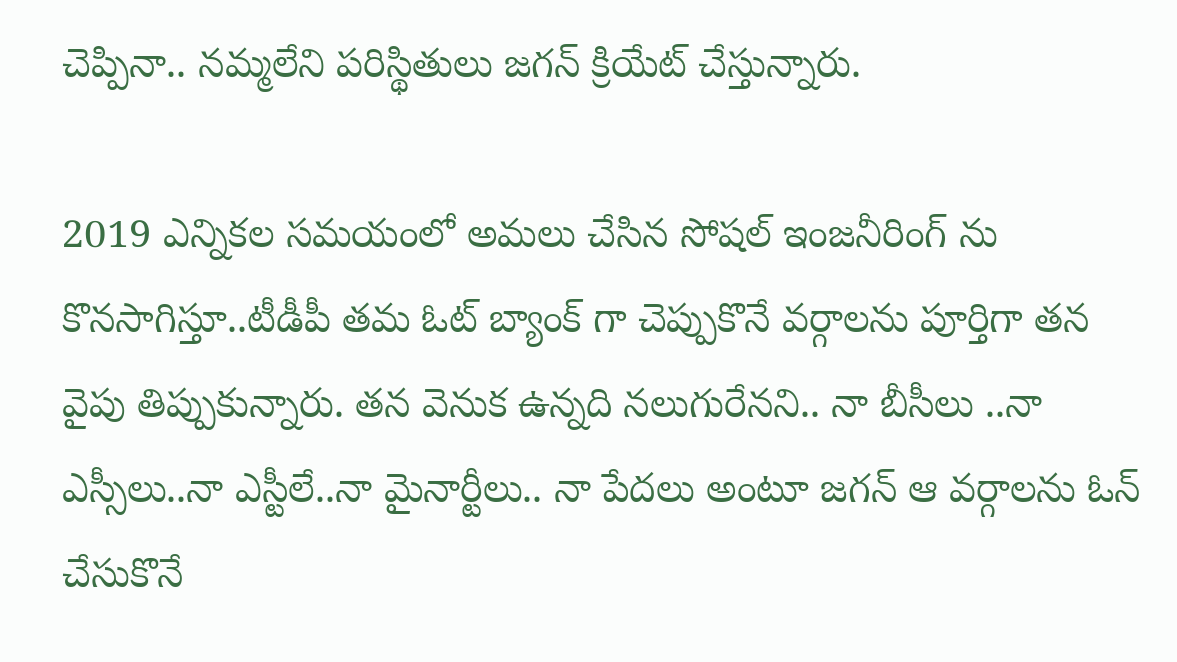చెప్పినా.. నమ్మలేని పరిస్థితులు జగన్ క్రియేట్ చేస్తున్నారు.

2019 ఎన్నికల సమయంలో అమలు చేసిన సోషల్ ఇంజనీరింగ్ ను కొనసాగిస్తూ..టీడీపీ తమ ఓట్ బ్యాంక్ గా చెప్పుకొనే వర్గాలను పూర్తిగా తన వైపు తిప్పుకున్నారు. తన వెనుక ఉన్నది నలుగురేనని.. నా బీసీలు ..నా ఎస్సీలు..నా ఎస్టీలే..నా మైనార్టీలు.. నా పేదలు అంటూ జగన్ ఆ వర్గాలను ఓన్ చేసుకొనే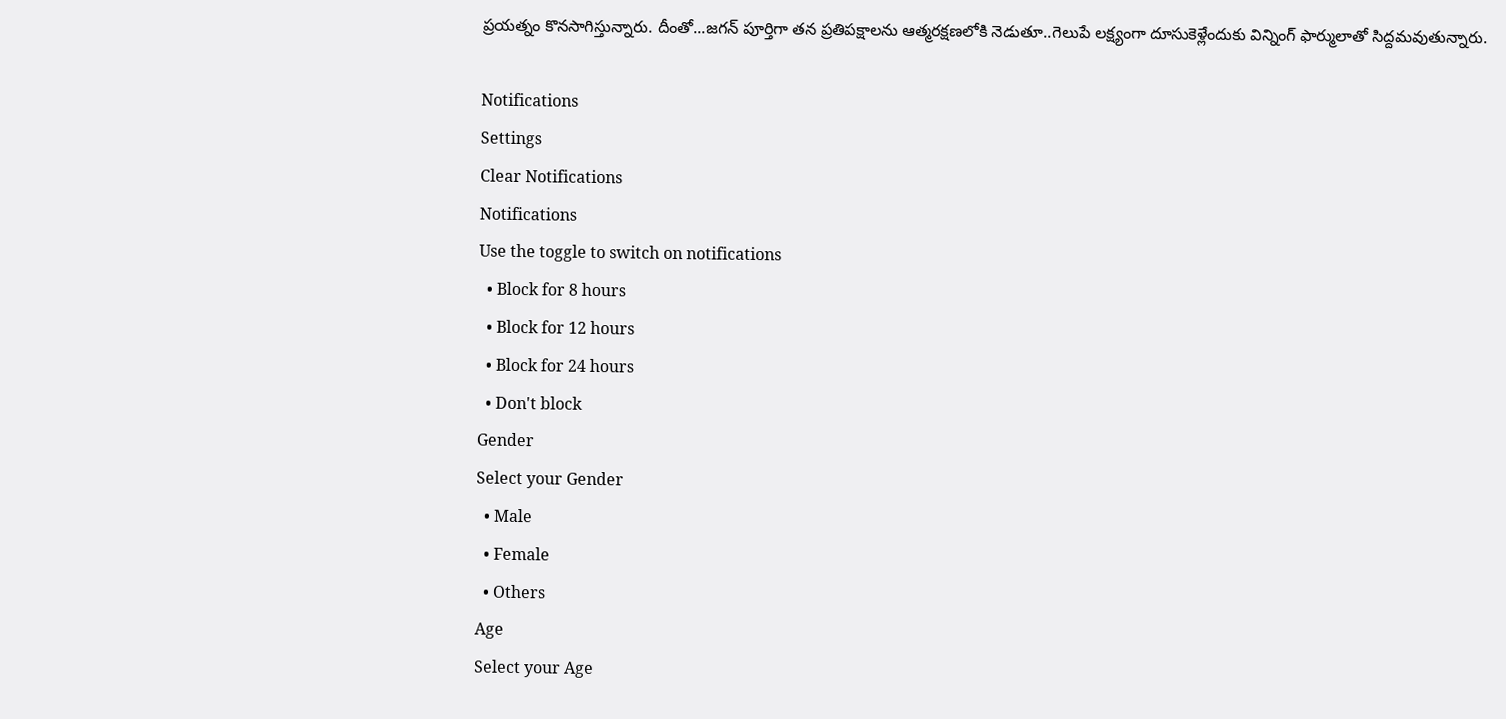ప్రయత్నం కొనసాగిస్తున్నారు. దీంతో...జగన్ పూర్తిగా తన ప్రతిపక్షాలను ఆత్మరక్షణలోకి నెడుతూ..గెలుపే లక్ష్యంగా దూసుకెళ్లేందుకు విన్నింగ్ ఫార్ములాతో సిద్దమవుతున్నారు.

Notifications
Settings
Clear Notifications
Notifications
Use the toggle to switch on notifications
  • Block for 8 hours
  • Block for 12 hours
  • Block for 24 hours
  • Don't block
Gender
Select your Gender
  • Male
  • Female
  • Others
Age
Select your Age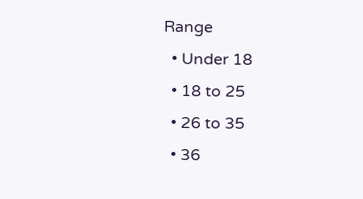Range
  • Under 18
  • 18 to 25
  • 26 to 35
  • 36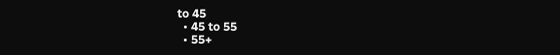to 45
  • 45 to 55
  • 55+